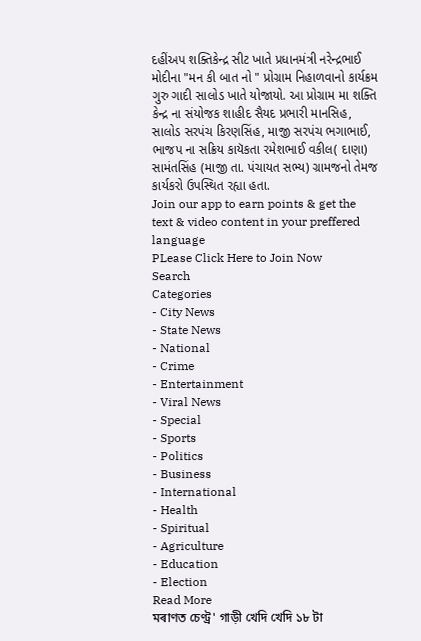દહીંઅપ શક્તિકેન્દ્ર સીટ ખાતે પ્રધાનમંત્રી નરેન્દ્રભાઈ મોદીના "મન કી બાત નો " પ્રોગ્રામ નિહાળવાનો કાર્યક્રમ ગુરુ ગાદી સાલોડ ખાતે યોજાયો. આ પ્રોગ્રામ મા શક્તિ કેન્દ્ર ના સંયોજક શાહીદ સૈયદ પ્રભારી માનસિહ, સાલોડ સરપંચ કિરણસિંહ, માજી સરપંચ ભગાભાઈ, ભાજપ ના સક્રિય કાયૅકતા રમેશભાઈ વકીલ( દાણા) સામંતસિંહ (માજી તા. પંચાયત સભ્ય) ગ્રામજનો તેમજ કાર્યકરો ઉપસ્થિત રહ્યા હતા.
Join our app to earn points & get the text & video content in your preffered language
PLease Click Here to Join Now
Search
Categories
- City News
- State News
- National
- Crime
- Entertainment
- Viral News
- Special
- Sports
- Politics
- Business
- International
- Health
- Spiritual
- Agriculture
- Education
- Election
Read More
মৰাণত চেণ্ট্ৰ' গাড়ী খেদি খেদি ১৮ টা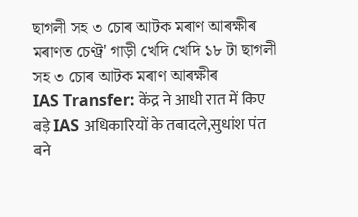ছাগলী সহ ৩ চোৰ আটক মৰাণ আৰক্ষীৰ
মৰাণত চেণ্ট্ৰ' গাড়ী খেদি খেদি ১৮ টা ছাগলী সহ ৩ চোৰ আটক মৰাণ আৰক্ষীৰ
IAS Transfer: केंद्र ने आधी रात में किए बड़े IAS अधिकारियों के तबादले,सुधांश पंत बने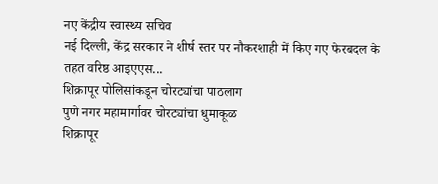नए केंद्रीय स्वास्थ्य सचिव
नई दिल्ली, केंद्र सरकार ने शीर्ष स्तर पर नौकरशाही में किए गए फेरबदल के तहत वरिष्ठ आइएएस...
शिक्रापूर पोलिसांकडून चोरट्यांचा पाठलाग
पुणे नगर महामार्गावर चोरट्यांचा धुमाकूळ
शिक्रापूर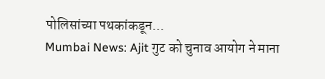पोलिसांच्या पथकांकडून...
Mumbai News: Ajit गुट को चुनाव आयोग ने माना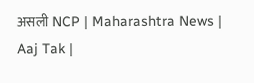असली NCP | Maharashtra News | Aaj Tak |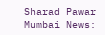Sharad Pawar
Mumbai News: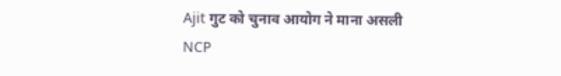Ajit गुट को चुनाव आयोग ने माना असली NCP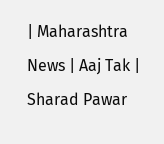| Maharashtra News | Aaj Tak | Sharad Pawar